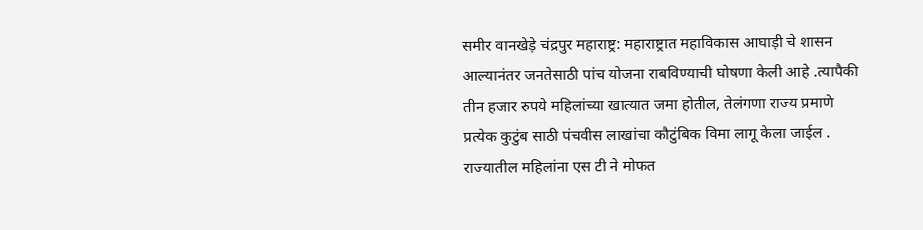समीर वानखेड़े चंद्रपुर महाराष्ट्र: महाराष्ट्रात महाविकास आघाड़ी चे शासन आल्यानंतर जनतेसाठी पांच योजना राबविण्याची घोषणा केली आहे .त्यापैकी तीन हजार रुपये महिलांच्या खात्यात जमा होतील, तेलंगणा राज्य प्रमाणे प्रत्येक कुटुंब साठी पंचवीस लाखांचा कौटुंबिक विमा लागू केला जाईल . राज्यातील महिलांना एस टी ने मोफत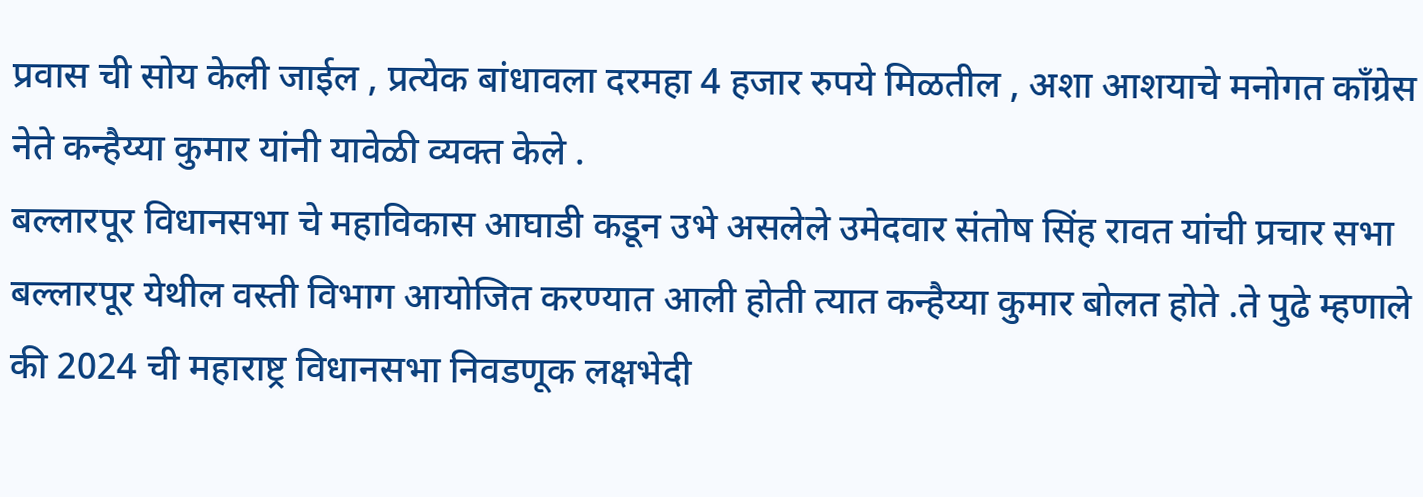प्रवास ची सोय केली जाईल , प्रत्येक बांधावला दरमहा 4 हजार रुपये मिळतील , अशा आशयाचे मनोगत काँग्रेस नेते कन्हैय्या कुमार यांनी यावेळी व्यक्त केले .
बल्लारपूर विधानसभा चे महाविकास आघाडी कडून उभे असलेले उमेदवार संतोष सिंह रावत यांची प्रचार सभा बल्लारपूर येथील वस्ती विभाग आयोजित करण्यात आली होती त्यात कन्हैय्या कुमार बोलत होते .ते पुढे म्हणाले की 2024 ची महाराष्ट्र विधानसभा निवडणूक लक्षभेदी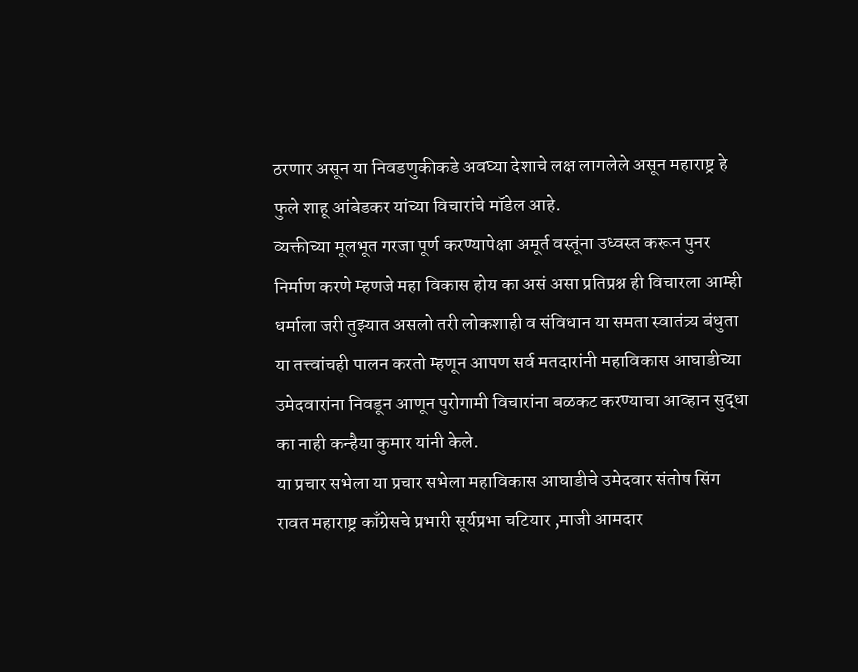ठरणार असून या निवडणुकीकडे अवघ्या देशाचे लक्ष लागलेले असून महाराष्ट्र हे फुले शाहू आंबेडकर यांच्या विचारांचे मॉडेल आहे.
व्यक्तीच्या मूलभूत गरजा पूर्ण करण्यापेक्षा अमूर्त वस्तूंना उध्वस्त करून पुनर निर्माण करणे म्हणजे महा विकास होय का असं असा प्रतिप्रश्न ही विचारला आम्ही धर्माला जरी तुझ्यात असलो तरी लोकशाही व संविधान या समता स्वातंत्र्य बंधुता या तत्त्वांचही पालन करतो म्हणून आपण सर्व मतदारांनी महाविकास आघाडीच्या उमेदवारांना निवडून आणून पुरोगामी विचारांना बळकट करण्याचा आव्हान सुद्धा का नाही कन्हैया कुमार यांनी केले.
या प्रचार सभेला या प्रचार सभेला महाविकास आघाडीचे उमेदवार संतोष सिंग रावत महाराष्ट्र काँग्रेसचे प्रभारी सूर्यप्रभा चटियार ,माजी आमदार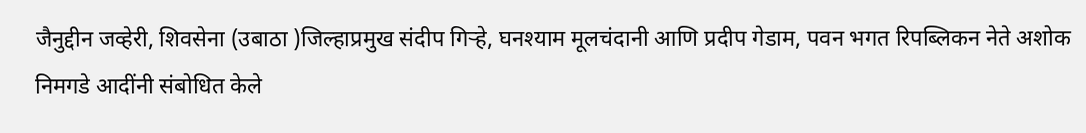जैनुद्दीन जव्हेरी, शिवसेना (उबाठा )जिल्हाप्रमुख संदीप गिऱ्हे, घनश्याम मूलचंदानी आणि प्रदीप गेडाम, पवन भगत रिपब्लिकन नेते अशोक निमगडे आदींनी संबोधित केले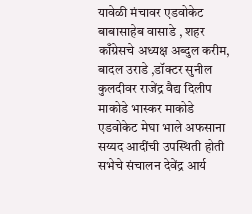यावेळी मंचावर एडवोकेट बाबासाहेब वासाडे , शहर काँग्रेसचे अध्यक्ष अब्दुल करीम, बादल उराडे ,डॉक्टर सुनील कुलदीवर राजेंद्र वैद्य दिलीप माकोडे भास्कर माकोडे एडवोकेट मेघा भाले अफसाना सय्यद आदींची उपस्थिती होती सभेचे संचालन देवेंद्र आर्य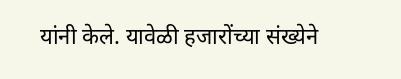यांनी केले. यावेळी हजारोंच्या संख्येने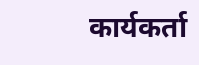कार्यकर्ता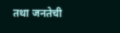तथा जनतेची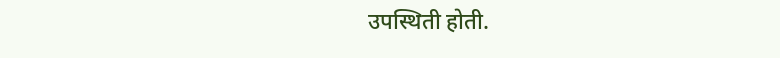उपस्थिती होती.